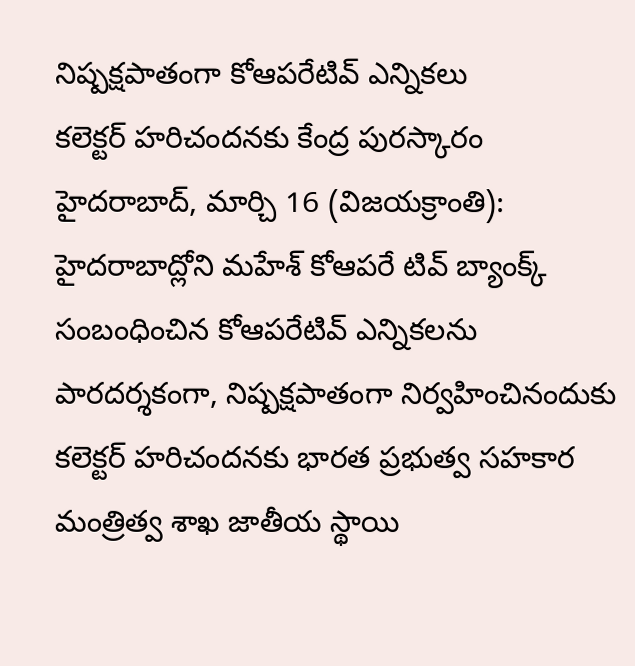నిష్పక్షపాతంగా కోఆపరేటివ్ ఎన్నికలు
కలెక్టర్ హరిచందనకు కేంద్ర పురస్కారం
హైదరాబాద్, మార్చి 16 (విజయక్రాంతి): హైదరాబాద్లోని మహేశ్ కోఆపరే టివ్ బ్యాంక్క్ సంబంధించిన కోఆపరేటివ్ ఎన్నికలను పారదర్శకంగా, నిష్పక్షపాతంగా నిర్వహించినందుకు కలెక్టర్ హరిచందనకు భారత ప్రభుత్వ సహకార మంత్రిత్వ శాఖ జాతీయ స్థాయి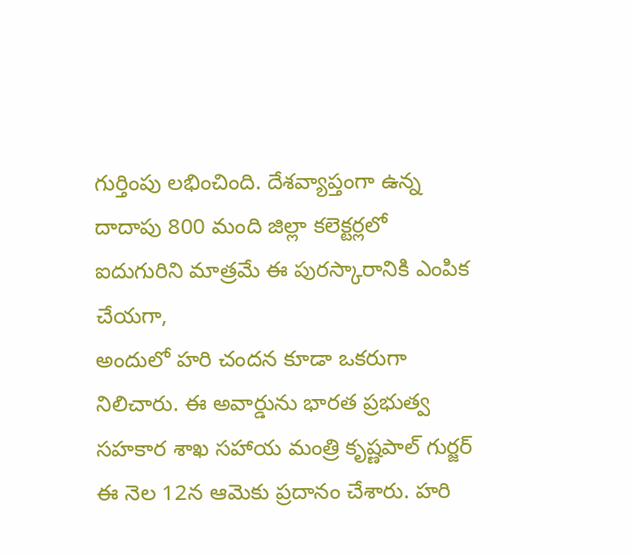గుర్తింపు లభించింది. దేశవ్యాప్తంగా ఉన్న దాదాపు 800 మంది జిల్లా కలెక్టర్లలో ఐదుగురిని మాత్రమే ఈ పురస్కారానికి ఎంపిక చేయగా,
అందులో హరి చందన కూడా ఒకరుగా నిలిచారు. ఈ అవార్డును భారత ప్రభుత్వ సహకార శాఖ సహాయ మంత్రి కృష్ణపాల్ గుర్జర్ ఈ నెల 12న ఆమెకు ప్రదానం చేశారు. హరి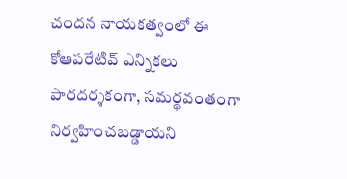చందన నాయకత్వంలో ఈ కోఆపరేటివ్ ఎన్నికలు పారదర్శకంగా, సమర్థవంతంగా నిర్వహించబడ్డాయని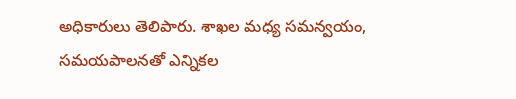అధికారులు తెలిపారు. శాఖల మధ్య సమన్వయం, సమయపాలనతో ఎన్నికల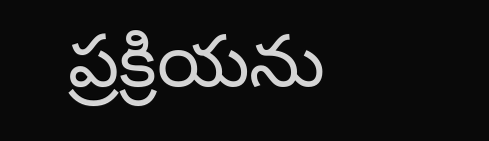ప్రక్రియను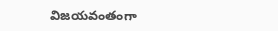విజయవంతంగా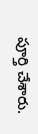పూర్తి చేశారు.